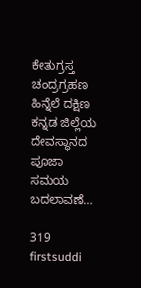ಕೇತುಗ್ರಸ್ತ ಚಂದ್ರಗ್ರಹಣ ಹಿನ್ನೆಲೆ ದಕ್ಷಿಣ ಕನ್ನಡ ಜಿಲ್ಲೆಯ ದೇವಸ್ಥಾನದ ಪೂಜಾ ಸಮಯ ಬದಲಾವಣೆ…

319
firstsuddi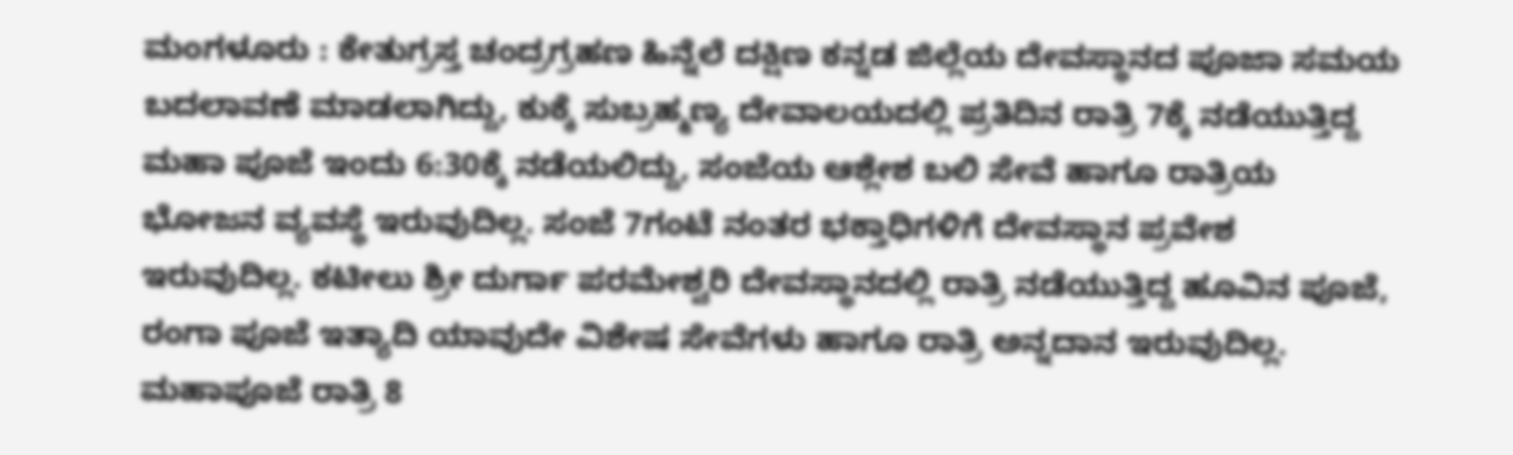ಮಂಗಳೂರು : ಕೇತುಗ್ರಸ್ತ ಚಂದ್ರಗ್ರಹಣ ಹಿನ್ನೆಲೆ ದಕ್ಷಿಣ ಕನ್ನಡ ಜಿಲ್ಲೆಯ ದೇವಸ್ಥಾನದ ಪೂಜಾ ಸಮಯ ಬದಲಾವಣೆ ಮಾಡಲಾಗಿದ್ದು, ಕುಕ್ಕೆ ಸುಬ್ರಹ್ಮಣ್ಯ ದೇವಾಲಯದಲ್ಲಿ ಪ್ರತಿದಿನ ರಾತ್ರಿ 7ಕ್ಕೆ ನಡೆಯುತ್ತಿದ್ದ ಮಹಾ ಪೂಜೆ ಇಂದು 6:30ಕ್ಕೆ ನಡೆಯಲಿದ್ದು, ಸಂಜೆಯ ಆಶ್ಲೇಶ ಬಲಿ ಸೇವೆ ಹಾಗೂ ರಾತ್ರಿಯ ಭೋಜನ ವ್ಯವಸ್ಥೆ ಇರುವುದಿಲ್ಲ. ಸಂಜೆ 7ಗಂಟೆ ನಂತರ ಭಕ್ತಾಧಿಗಳಿಗೆ ದೇವಸ್ಥಾನ ಪ್ರವೇಶ ಇರುವುದಿಲ್ಲ. ಕಟೀಲು ಶ್ರೀ ದುರ್ಗಾ ಪರಮೇಶ್ವರಿ ದೇವಸ್ಥಾನದಲ್ಲಿ ರಾತ್ರಿ ನಡೆಯುತ್ತಿದ್ದ ಹೂವಿನ ಪೂಜೆ, ರಂಗಾ ಪೂಜೆ ಇತ್ಯಾದಿ ಯಾವುದೇ ವಿಶೇಷ ಸೇವೆಗಳು ಹಾಗೂ ರಾತ್ರಿ ಅನ್ನದಾನ ಇರುವುದಿಲ್ಲ. ಮಹಾಪೂಜೆ ರಾತ್ರಿ 8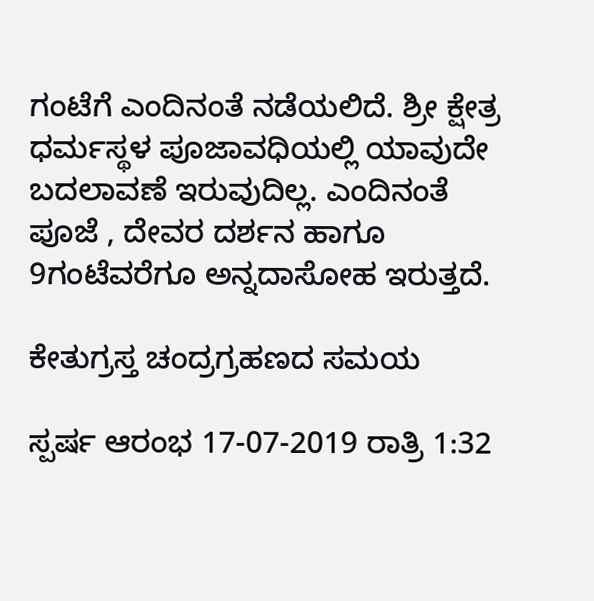ಗಂಟೆಗೆ ಎಂದಿನಂತೆ ನಡೆಯಲಿದೆ. ಶ್ರೀ ಕ್ಷೇತ್ರ ಧರ್ಮಸ್ಥಳ ಪೂಜಾವಧಿಯಲ್ಲಿ ಯಾವುದೇ ಬದಲಾವಣೆ ಇರುವುದಿಲ್ಲ. ಎಂದಿನಂತೆ ಪೂಜೆ , ದೇವರ ದರ್ಶನ ಹಾಗೂ 9ಗಂಟೆವರೆಗೂ ಅನ್ನದಾಸೋಹ ಇರುತ್ತದೆ.

ಕೇತುಗ್ರಸ್ತ ಚಂದ್ರಗ್ರಹಣದ ಸಮಯ

ಸ್ಪರ್ಷ ಆರಂಭ 17-07-2019 ರಾತ್ರಿ 1:32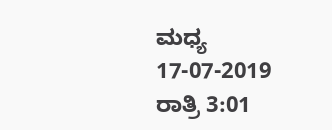ಮಧ್ಯ 17-07-2019 ರಾತ್ರಿ 3:01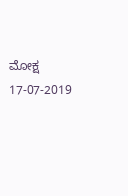ಮೋಕ್ಷ 17-07-2019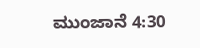ಮುಂಜಾನೆ 4:30